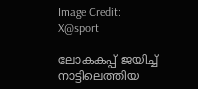Image Credit: X@sport

ലോകകപ്പ് ജയിച്ച് നാട്ടിലെത്തിയ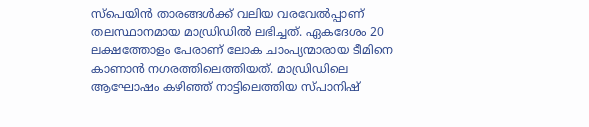സ്പെയിന്‍ താരങ്ങള്‍ക്ക് വലിയ വരവേല്‍പ്പാണ് തലസ്ഥാനമായ മാഡ്രിഡില്‍ ലഭിച്ചത്. ഏകദേശം 20 ലക്ഷത്തോളം പേരാണ് ലോക ചാംപ്യന്മാരായ ടീമിനെ കാണാന്‍ നഗരത്തിലെത്തിയത്. മാഡ്രിഡിലെ ആഘോഷം കഴിഞ്ഞ് നാട്ടിലെത്തിയ സ്പാനിഷ്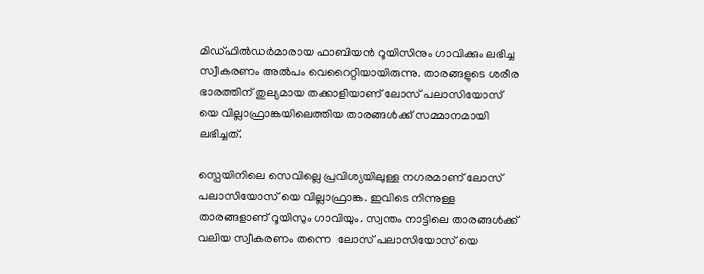മിഡ്ഫില്‍ഡര്‍മാരായ ഫാബിയൻ റൂയിസിനും ഗാവിക്കും ലഭിച്ച സ്വീകരണം അല്‍പം വെറൈറ്റിയായിരുന്നു. താരങ്ങളുടെ ശരീര ഭാരത്തിന് തുല്യമായ തക്കാളിയാണ് ലോസ് പലാസിയോസ് യെ വില്ലാഫ്രാങ്കയിലെത്തിയ താരങ്ങള്‍ക്ക് സമ്മാനമായി ലഭിച്ചത്.

സ്പെയിനിലെ സെവില്ലെ പ്രവിശ്യയിലുള്ള നഗരമാണ് ലോസ് പലാസിയോസ് യെ വില്ലാഫ്രാങ്ക. ഇവിടെ നിന്നുള്ള താരങ്ങളാണ് റൂയിസും ഗാവിയും. സ്വന്തം നാട്ടിലെ താരങ്ങള്‍ക്ക് വലിയ സ്വീകരണം തന്നെ  ലോസ് പലാസിയോസ് യെ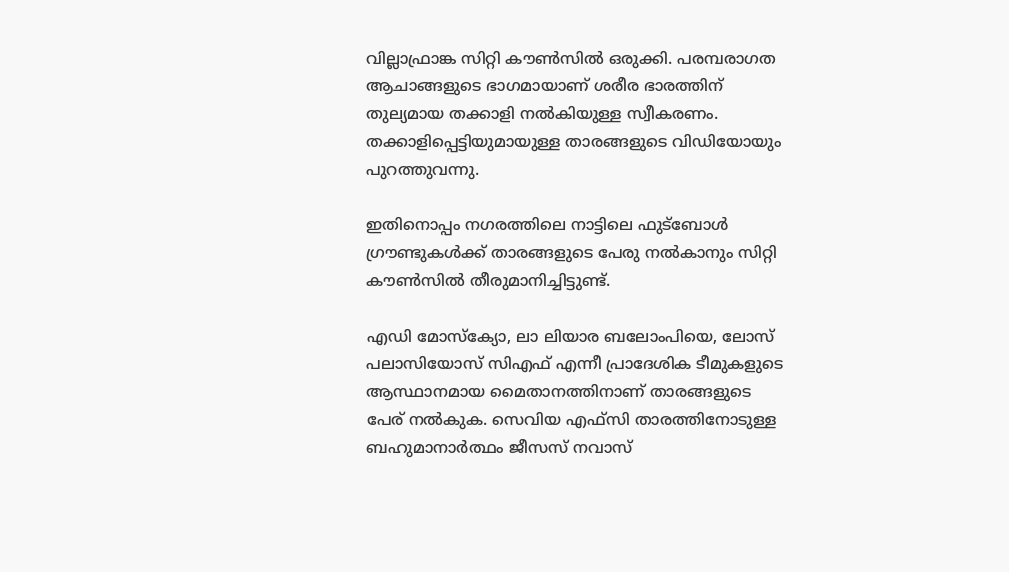വില്ലാഫ്രാങ്ക സിറ്റി കൗൺസില്‍ ഒരുക്കി. പരമ്പരാഗത ആചാങ്ങളുടെ ഭാഗമായാണ് ശരീര ഭാരത്തിന് തുല്യമായ തക്കാളി നല്‍കിയുള്ള സ്വീകരണം. തക്കാളിപ്പെട്ടിയുമായുള്ള താരങ്ങളുടെ വിഡിയോയും പുറത്തുവന്നു.

ഇതിനൊപ്പം നഗരത്തിലെ നാട്ടിലെ ഫുട്ബോള്‍ ഗ്രൗണ്ടുകള്‍ക്ക് താരങ്ങളുടെ പേരു നല്‍കാനും സിറ്റി കൗണ്‍സില്‍ തീരുമാനിച്ചിട്ടുണ്ട്.

എഡി മോസ്ക്യോ, ലാ ലിയാര ബലോംപിയെ, ലോസ് പലാസിയോസ് സിഎഫ് എന്നീ പ്രാദേശിക ടീമുകളുടെ ആസ്ഥാനമായ മൈതാനത്തിനാണ് താരങ്ങളുടെ പേര് നല്‍കുക. സെവിയ എഫ്സി താരത്തിനോടുള്ള ബഹുമാനാർത്ഥം ജീസസ് നവാസ്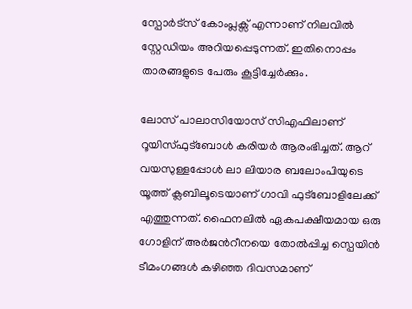സ്പോർട്സ് കോംപ്ലക്സ് എന്നാണ് നിലവില്‍ സ്റ്റേഡിയം അറിയപ്പെടുന്നത്. ഇതിനൊപ്പം താരങ്ങളുടെ പേരും കൂട്ടിച്ചേര്‍ക്കും.

ലോസ് പാലാസിയോസ് സിഎഫിലാണ് റൂയിസ്ഫുട്ബോള്‍ കരിയര്‍ ആരംഭിച്ചത്. ആറ് വയസുള്ളപ്പോൾ ലാ ലിയാര ബലോംപിയുടെ യൂത്ത് ക്ലബിലൂടെയാണ് ഗാവി ഫുട്ബോളിലേക്ക് എത്തുന്നത്. ഫൈനലില്‍ ഏകപക്ഷീയമായ ഒരു ഗോളിന് അര്‍ജന്‍റീനയെ തോല്‍പ്പിച്ച സ്പെയിന്‍ ടീമംഗങ്ങള്‍ കഴിഞ്ഞ ദിവസമാണ്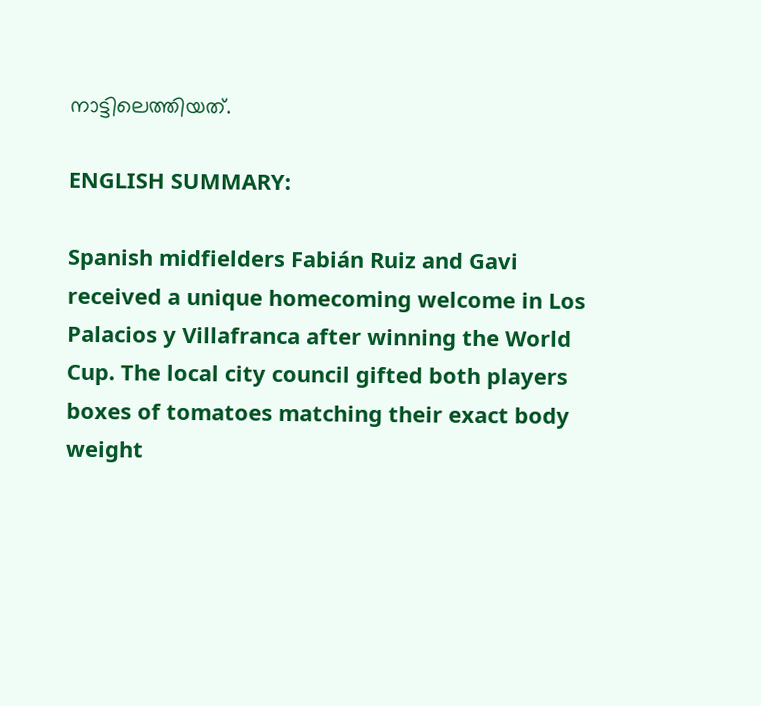നാട്ടിലെത്തിയത്.

ENGLISH SUMMARY:

Spanish midfielders Fabián Ruiz and Gavi received a unique homecoming welcome in Los Palacios y Villafranca after winning the World Cup. The local city council gifted both players boxes of tomatoes matching their exact body weight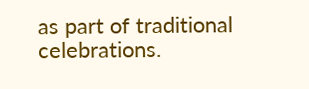as part of traditional celebrations.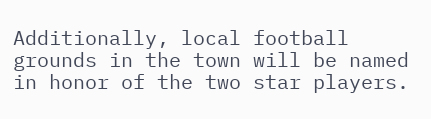Additionally, local football grounds in the town will be named in honor of the two star players.